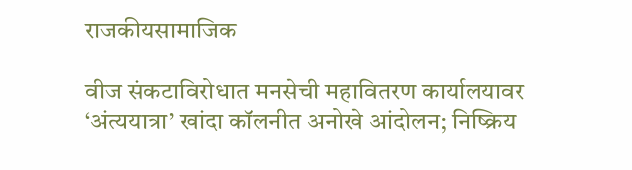राजकीयसामाजिक

वीज संकटाविरोधात मनसेची महावितरण कार्यालयावर ‘अंत्ययात्रा’ खांदा कॉलनीत अनोखे आंदोलन; निष्क्रिय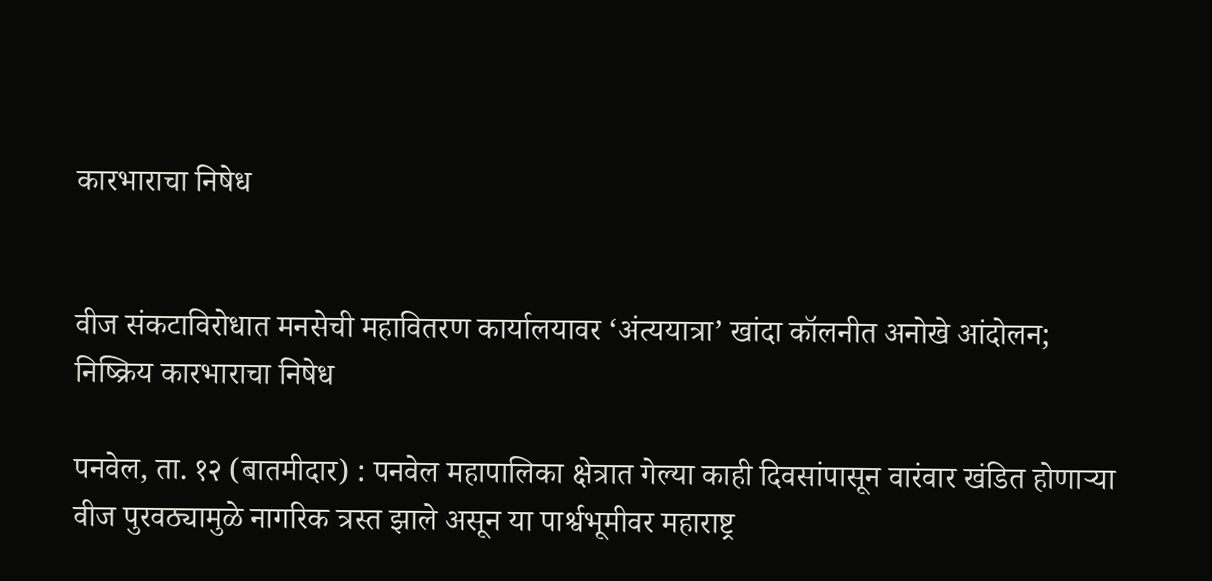कारभाराचा निषेध


वीज संकटाविरोधात मनसेची महावितरण कार्यालयावर ‘अंत्ययात्रा’ खांदा कॉलनीत अनोखे आंदोलन; निष्क्रिय कारभाराचा निषेध

पनवेल, ता. १२ (बातमीदार) : पनवेल महापालिका क्षेत्रात गेल्या काही दिवसांपासून वारंवार खंडित होणाऱ्या वीज पुरवठ्यामुळे नागरिक त्रस्त झाले असून या पार्श्वभूमीवर महाराष्ट्र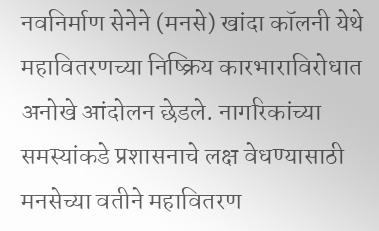नवनिर्माण सेनेने (मनसे) खांदा कॉलनी येथे महावितरणच्या निष्क्रिय कारभाराविरोधात अनोखे आंदोलन छेडले. नागरिकांच्या समस्यांकडे प्रशासनाचे लक्ष वेधण्यासाठी मनसेच्या वतीने महावितरण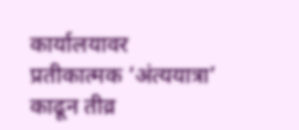कार्यालयावर प्रतीकात्मक ‘अंत्ययात्रा’ काढून तीव्र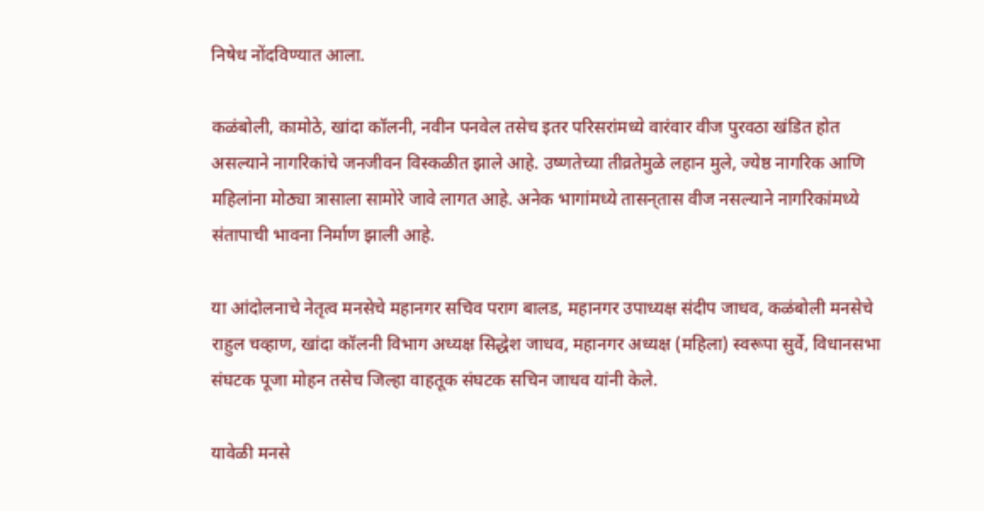निषेध नोंदविण्यात आला.

कळंबोली, कामोठे, खांदा कॉलनी, नवीन पनवेल तसेच इतर परिसरांमध्ये वारंवार वीज पुरवठा खंडित होत असल्याने नागरिकांचे जनजीवन विस्कळीत झाले आहे. उष्णतेच्या तीव्रतेमुळे लहान मुले, ज्येष्ठ नागरिक आणि महिलांना मोठ्या त्रासाला सामोरे जावे लागत आहे. अनेक भागांमध्ये तासन्‌तास वीज नसल्याने नागरिकांमध्ये संतापाची भावना निर्माण झाली आहे.

या आंदोलनाचे नेतृत्व मनसेचे महानगर सचिव पराग बालड, महानगर उपाध्यक्ष संदीप जाधव, कळंबोली मनसेचे राहुल चव्हाण, खांदा कॉलनी विभाग अध्यक्ष सिद्धेश जाधव, महानगर अध्यक्ष (महिला) स्वरूपा सुर्वे, विधानसभा संघटक पूजा मोहन तसेच जिल्हा वाहतूक संघटक सचिन जाधव यांनी केले.

यावेळी मनसे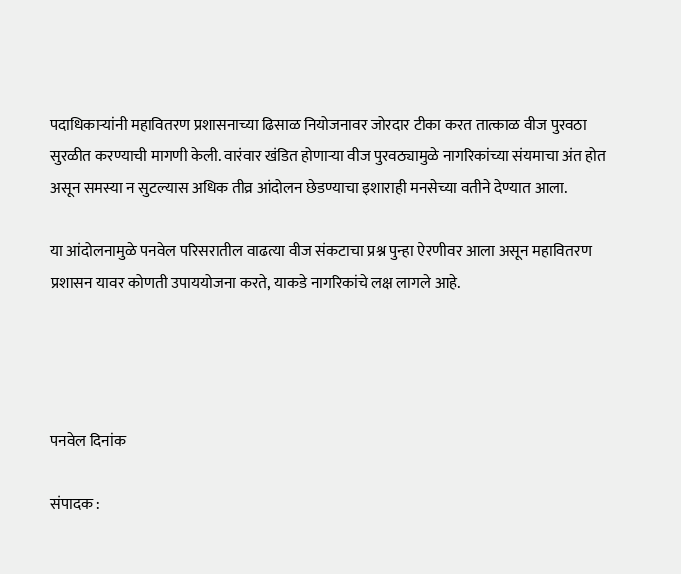पदाधिकाऱ्यांनी महावितरण प्रशासनाच्या ढिसाळ नियोजनावर जोरदार टीका करत तात्काळ वीज पुरवठा सुरळीत करण्याची मागणी केली. वारंवार खंडित होणाऱ्या वीज पुरवठ्यामुळे नागरिकांच्या संयमाचा अंत होत असून समस्या न सुटल्यास अधिक तीव्र आंदोलन छेडण्याचा इशाराही मनसेच्या वतीने देण्यात आला.

या आंदोलनामुळे पनवेल परिसरातील वाढत्या वीज संकटाचा प्रश्न पुन्हा ऐरणीवर आला असून महावितरण प्रशासन यावर कोणती उपाययोजना करते, याकडे नागरिकांचे लक्ष लागले आहे.




पनवेल दिनांक

संपादक :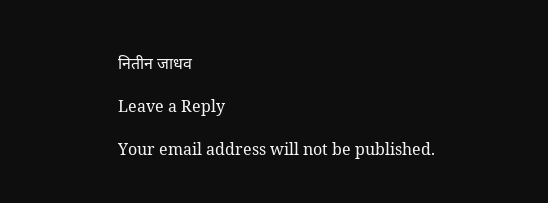नितीन जाधव

Leave a Reply

Your email address will not be published.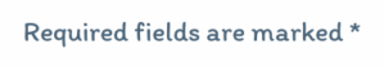Required fields are marked *